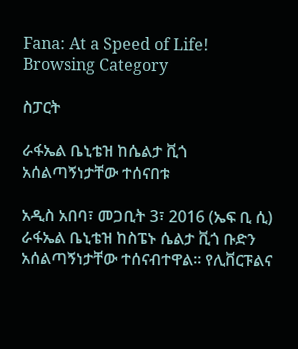Fana: At a Speed of Life!
Browsing Category

ስፓርት

ራፋኤል ቤኒቴዝ ከሴልታ ቪጎ አሰልጣኝነታቸው ተሰናበቱ

አዲስ አበባ፣ መጋቢት 3፣ 2016 (ኤፍ ቢ ሲ) ራፋኤል ቤኒቴዝ ከስፔኑ ሴልታ ቪጎ ቡድን አሰልጣኝነታቸው ተሰናብተዋል፡፡ የሊቨርፑልና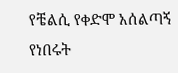የቼልሲ የቀድሞ አሰልጣኝ የነበሩት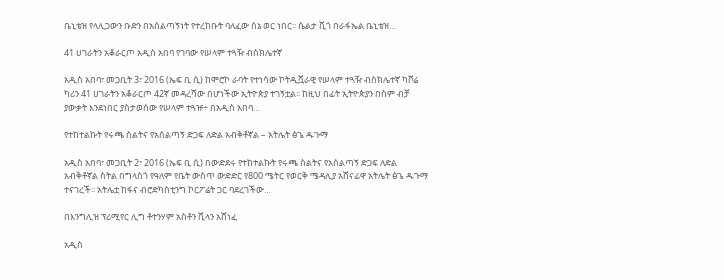ቤኒቴዝ የላሊጋውን ቡድን በአሰልጣኝነት የተረከቡት ባለፈው ሰኔ ወር ነበር፡፡ ሴልታ ቪጎ በራፋኤል ቤኒቴዝ…

41 ሀገራትን አቆራርጦ አዲስ አበባ የገባው የሠላም ተጓዥ ብስክሌተኛ

አዲስ አበባ፣ መጋቢት 3፣ 2016 (ኤፍ ቢ ሲ) ከሞሮኮ ራባት የተነሳው ኮትዲቯራዊ የሠላም ተጓዥ ብስክሌተኛ ካቮሬ ካሪን 41 ሀገራትን አቆራርጦ 42ኛ መዳረሻው በሆነችው ኢትዮጵያ ተገኝቷል፡፡ ከዚህ በፊት ኢትዮጵያን በስም ብቻ ያውቃት እንደነበር ያስታወሰው የሠላም ተጓዡ÷ በአዲስ አበባ…

የተከተልኩት የሩጫ ስልትና የአሰልጣኝ ድጋፍ ለድል አብቅቶኛል – አትሌት ፅጌ ዱጉማ

አዲስ አበባ፣ መጋቢት 2፣ 2016 (ኤፍ ቢ ሲ) በውድደሩ የተከተልኩት የሩጫ ስልትና የአሰልጣኝ ድጋፍ ለድል አብቅቶኛል ስትል በግላስጎ የዓለም የቤት ውስጥ ውድድር የ800 ሜትር የወርቅ ሜዳሊያ አሸናፊዋ አትሌት ፅጌ ዱጉማ ተናገረች፡፡ አትሌቷ ከፋና ብሮድካስቲንግ ኮርፖሬት ጋር ባደረገችው…

በእንግሊዝ ፕሪሚየር ሊግ ቶተንሃም አስቶን ቪላን አሸነፈ

አዲስ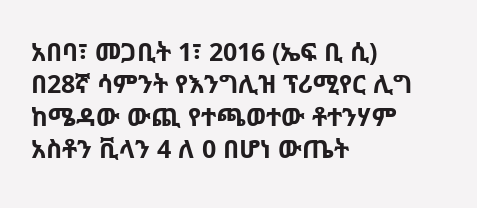አበባ፣ መጋቢት 1፣ 2016 (ኤፍ ቢ ሲ) በ28ኛ ሳምንት የእንግሊዝ ፕሪሚየር ሊግ ከሜዳው ውጪ የተጫወተው ቶተንሃም አስቶን ቪላን 4 ለ 0 በሆነ ውጤት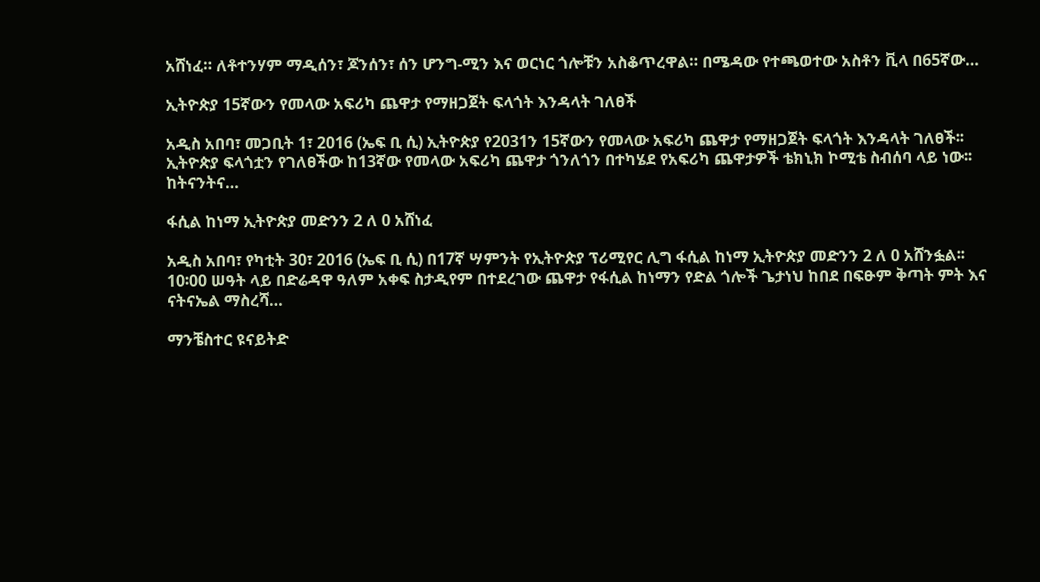አሸነፈ። ለቶተንሃም ማዲሰን፣ ጆንሰን፣ ሰን ሆንግ-ሚን እና ወርነር ጎሎቹን አስቆጥረዋል። በሜዳው የተጫወተው አስቶን ቪላ በ65ኛው…

ኢትዮጵያ 15ኛውን የመላው አፍሪካ ጨዋታ የማዘጋጀት ፍላጎት እንዳላት ገለፀች

አዲስ አበባ፣ መጋቢት 1፣ 2016 (ኤፍ ቢ ሲ) ኢትዮጵያ የ2031ን 15ኛውን የመላው አፍሪካ ጨዋታ የማዘጋጀት ፍላጎት እንዳላት ገለፀች፡፡ ኢትዮጵያ ፍላጎቷን የገለፀችው ከ13ኛው የመላው አፍሪካ ጨዋታ ጎንለጎን በተካሄደ የአፍሪካ ጨዋታዎች ቴክኒክ ኮሚቴ ስብሰባ ላይ ነው፡፡ ከትናንትና…

ፋሲል ከነማ ኢትዮጵያ መድንን 2 ለ 0 አሸነፈ

አዲስ አበባ፣ የካቲት 30፣ 2016 (ኤፍ ቢ ሲ) በ17ኛ ሣምንት የኢትዮጵያ ፕሪሚየር ሊግ ፋሲል ከነማ ኢትዮጵያ መድንን 2 ለ 0 አሸንፏል፡፡ 10፡00 ሠዓት ላይ በድሬዳዋ ዓለም አቀፍ ስታዲየም በተደረገው ጨዋታ የፋሲል ከነማን የድል ጎሎች ጌታነህ ከበደ በፍፁም ቅጣት ምት እና ናትናኤል ማስረሻ…

ማንቼስተር ዩናይትድ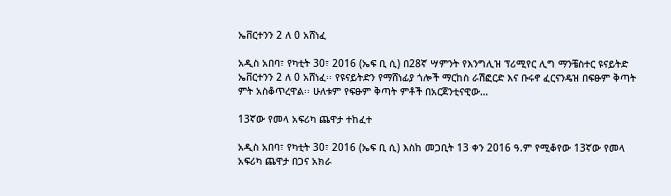ኤቨርተንን 2 ለ 0 አሸነፈ

አዲስ አበባ፣ የካቲት 30፣ 2016 (ኤፍ ቢ ሲ) በ28ኛ ሣምንት የእንግሊዝ ፕሪሚየር ሊግ ማንቼስተር ዩናይትድ ኤቨርተንን 2 ለ 0 አሸነፈ፡፡ የዩናይትድን የማሸነፊያ ጎሎች ማርከስ ራሽፎርድ እና ቡሩኖ ፈርናንዴዝ በፍፁም ቅጣት ምት አስቆጥረዋል፡፡ ሁለቱም የፍፁም ቅጣት ምቶች በአርጀንቲናዊው…

13ኛው የመላ አፍሪካ ጨዋታ ተከፈተ

አዲስ አበባ፣ የካቲት 30፣ 2016 (ኤፍ ቢ ሲ) እስከ መጋቢት 13 ቀን 2016 ዓ.ም የሚቆየው 13ኛው የመላ አፍሪካ ጨዋታ በጋና አክራ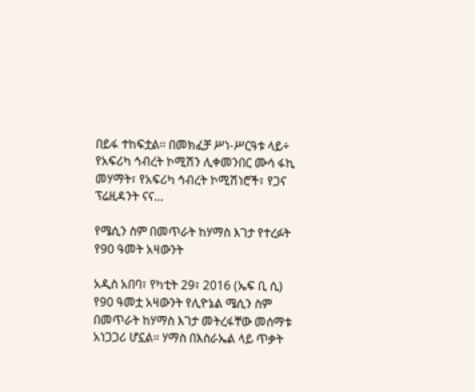በይፋ ተከፍቷል፡፡ በመክፈቻ ሥነ-ሥርዓቱ ላይ÷ የአፍሪካ ኅብረት ኮሚሽን ሊቀመንበር ሙሳ ፋኪ መሃማት፣ የአፍሪካ ኅብረት ኮሚሽነሮች፣ የጋና ፕሬዚዳንት ናና…

የሜሲን ስም በመጥራት ከሃማስ እገታ የተረፉት የ90 ዓመት አዛውንት

አዲስ አበባ፣ የካቲት 29፣ 2016 (ኤፍ ቢ ሲ) የ90 ዓመቷ አዛውንት የሊዮኔል ሜሲን ስም በመጥራት ከሃማስ እገታ መትረፋቸው መሰማቱ አነጋጋሪ ሆኗል። ሃማስ በእስራኤል ላይ ጥቃት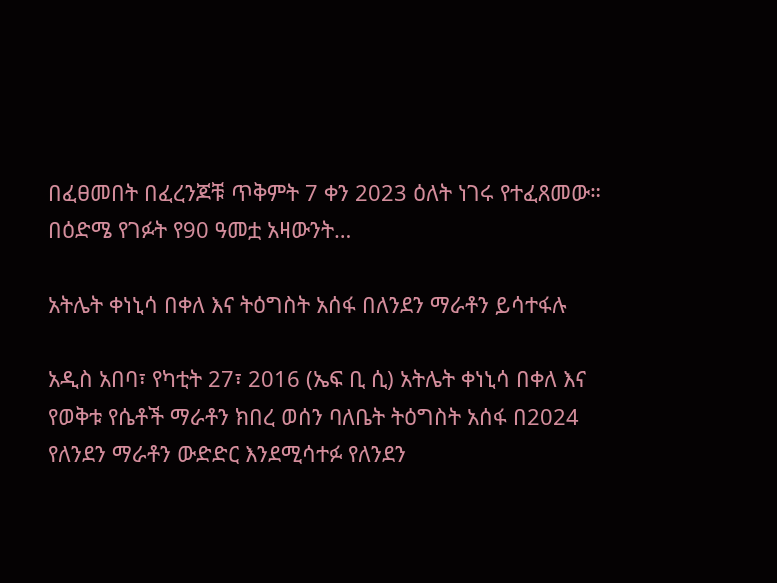በፈፀመበት በፈረንጆቹ ጥቅምት 7 ቀን 2023 ዕለት ነገሩ የተፈጸመው። በዕድሜ የገፉት የ90 ዓመቷ አዛውንት…

አትሌት ቀነኒሳ በቀለ እና ትዕግስት አሰፋ በለንደን ማራቶን ይሳተፋሉ

አዲስ አበባ፣ የካቲት 27፣ 2016 (ኤፍ ቢ ሲ) አትሌት ቀነኒሳ በቀለ እና የወቅቱ የሴቶች ማራቶን ክበረ ወሰን ባለቤት ትዕግስት አሰፋ በ2024 የለንደን ማራቶን ውድድር እንደሚሳተፉ የለንደን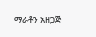ማራቶን አዘጋጅ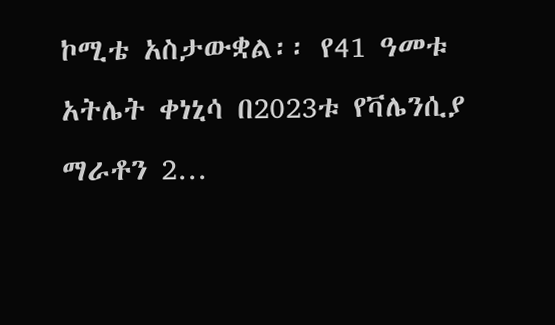ኮሚቴ አስታውቋል፡፡ የ41 ዓመቱ አትሌት ቀነኒሳ በ2023ቱ የቫሌንሲያ ማራቶን 2…